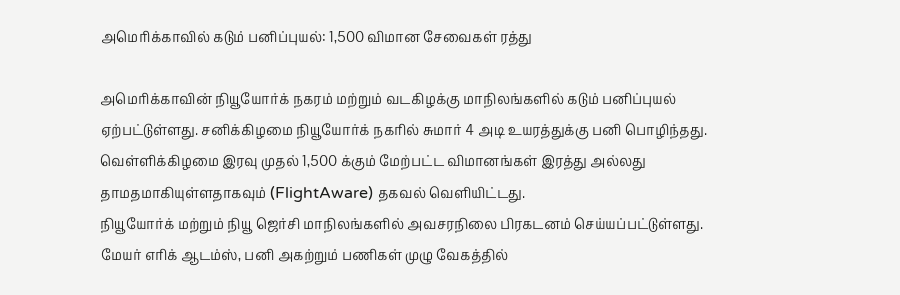அமெரிக்காவில் கடும் பனிப்புயல்: 1,500 விமான சேவைகள் ரத்து

அமெரிக்காவின் நியூயோர்க் நகரம் மற்றும் வடகிழக்கு மாநிலங்களில் கடும் பனிப்புயல் ஏற்பட்டுள்ளது. சனிக்கிழமை நியூயோர்க் நகரில் சுமார் 4 அடி உயரத்துக்கு பனி பொழிந்தது.
வெள்ளிக்கிழமை இரவு முதல் 1,500 க்கும் மேற்பட்ட விமானங்கள் இரத்து அல்லது தாமதமாகியுள்ளதாகவும் (FlightAware) தகவல் வெளியிட்டது.
நியூயோர்க் மற்றும் நியூ ஜெர்சி மாநிலங்களில் அவசரநிலை பிரகடனம் செய்யப்பட்டுள்ளது. மேயர் எரிக் ஆடம்ஸ், பனி அகற்றும் பணிகள் முழு வேகத்தில்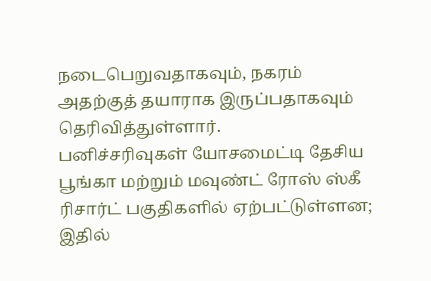நடைபெறுவதாகவும், நகரம் அதற்குத் தயாராக இருப்பதாகவும் தெரிவித்துள்ளார்.
பனிச்சரிவுகள் யோசமைட்டி தேசிய பூங்கா மற்றும் மவுண்ட் ரோஸ் ஸ்கீ ரிசார்ட் பகுதிகளில் ஏற்பட்டுள்ளன; இதில்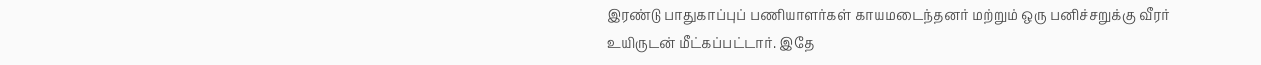இரண்டு பாதுகாப்புப் பணியாளர்கள் காயமடைந்தனர் மற்றும் ஒரு பனிச்சறுக்கு வீரர் உயிருடன் மீட்கப்பட்டார். இதே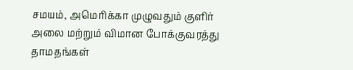சமயம், அமெரிக்கா முழுவதும் குளிர் அலை மற்றும் விமான போக்குவரத்து தாமதங்கள்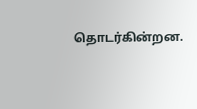தொடர்கின்றன.